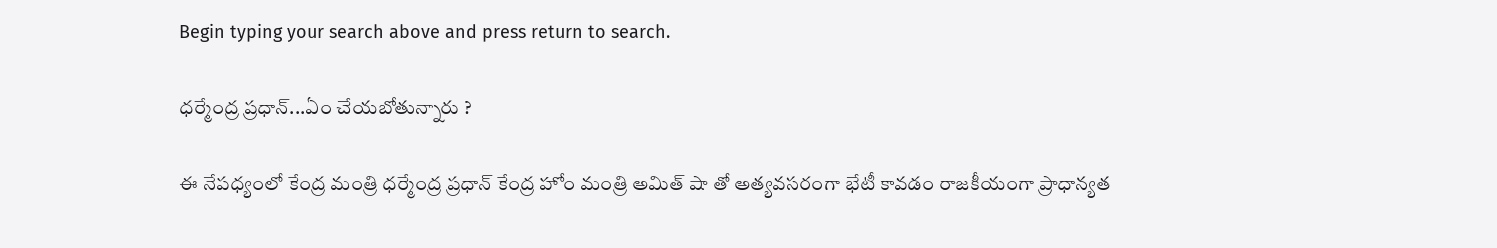Begin typing your search above and press return to search.

ధర్మేంద్ర ప్రధాన్...ఏం చేయబోతున్నారు ?

ఈ నేపధ్యంలో కేంద్ర మంత్రి ధర్మేంద్ర ప్రధాన్ కేంద్ర హోం మంత్రి అమిత్ షా తో అత్యవసరంగా భేటీ కావడం రాజకీయంగా ప్రాధాన్యత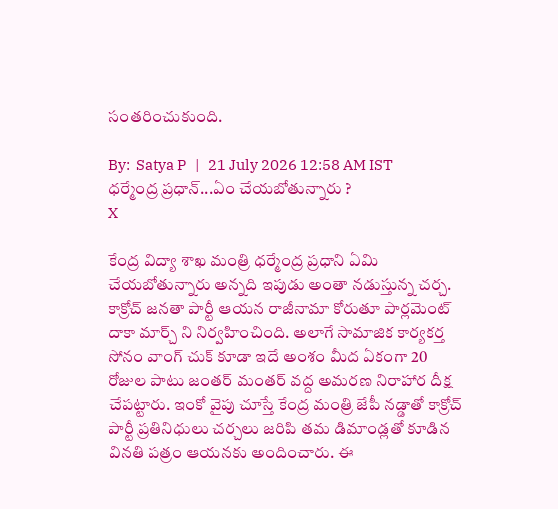సంతరించుకుంది.

By:  Satya P   |   21 July 2026 12:58 AM IST
ధర్మేంద్ర ప్రధాన్...ఏం చేయబోతున్నారు ?
X

కేంద్ర విద్యా శాఖ మంత్రి ధర్మేంద్ర ప్రధాని ఏమి చేయబోతున్నారు అన్నది ఇపుడు అంతా నడుస్తున్న చర్చ. కాక్రోచ్ జనతా పార్టీ ఆయన రాజీనామా కోరుతూ పార్లమెంట్ దాకా మార్చ్ ని నిర్వహించింది. అలాగే సామాజిక కార్యకర్త సోనం వాంగ్ చుక్ కూడా ఇదే అంశం మీద ఏకంగా 20 రోజుల పాటు జంతర్ మంతర్ వద్ద అమరణ నిరాహార దీక్ష చేపట్టారు. ఇంకో వైపు చూస్తే కేంద్ర మంత్రి జేపీ నడ్డాతో కాక్రోచ్ పార్టీ ప్రతినిధులు చర్చలు జరిపి తమ డిమాండ్లతో కూడిన వినతి పత్రం ఆయనకు అందించారు. ఈ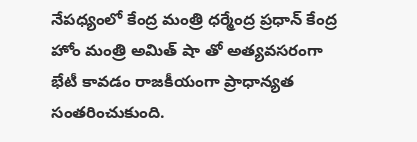నేపధ్యంలో కేంద్ర మంత్రి ధర్మేంద్ర ప్రధాన్ కేంద్ర హోం మంత్రి అమిత్ షా తో అత్యవసరంగా భేటీ కావడం రాజకీయంగా ప్రాధాన్యత సంతరించుకుంది.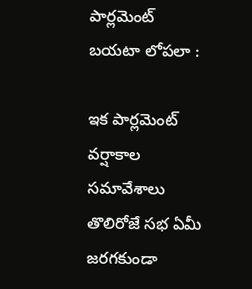పార్లమెంట్ బయటా లోపలా :

ఇక పార్లమెంట్ వర్షాకాల సమావేశాలు తొలిరోజే సభ ఏమీ జరగకుండా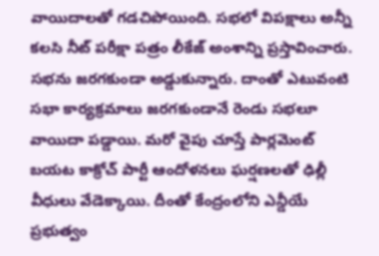వాయిదాలతో గడచిపోయింది. సభలో విపక్షాలు అన్నీ కలసి నీట్ పరీక్షా పత్రం లీకేజ్ అంశాన్ని ప్రస్తావించారు. సభను జరగకుండా అడ్డుకున్నారు. దాంతో ఎటువంటి సభా కార్యక్రమాలు జరగకుండానే రెండు సభలూ వాయిదా పడ్డాయి. మరో వైపు చూస్తే పార్లమెంట్ బయట కాక్రోచ్ పార్టీ ఆందోళనలు ఘర్షణలతో ఢిల్లీ వీధులు వేడెక్కాయి. దీంతో కేంద్రంలోని ఎన్డీయే ప్రభుత్వం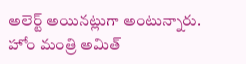అలెర్ట్ అయినట్లుగా అంటున్నారు. హోం మంత్రి అమిత్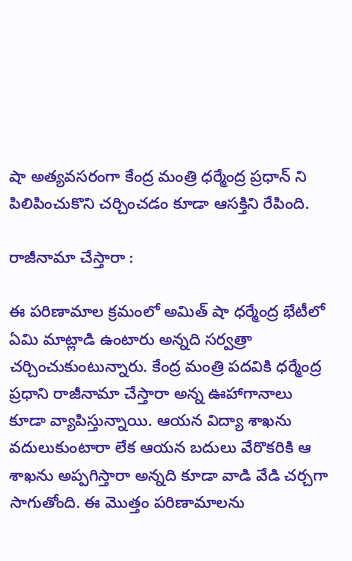షా అత్యవసరంగా కేంద్ర మంత్రి ధర్మేంద్ర ప్రధాన్ ని పిలిపించుకొని చర్చించడం కూడా ఆసక్తిని రేపింది.

రాజీనామా చేస్తారా :

ఈ పరిణామాల క్రమంలో అమిత్ షా ధర్మేంద్ర భేటీలో ఏమి మాట్లాడి ఉంటారు అన్నది సర్వత్రా చర్చించుకుంటున్నారు. కేంద్ర మంత్రి పదవికి ధర్మేంద్ర ప్రధాని రాజీనామా చేస్తారా అన్న ఊహాగానాలు కూడా వ్యాపిస్తున్నాయి. ఆయన విద్యా శాఖను వదులుకుంటారా లేక ఆయన బదులు వేరొకరికి ఆ శాఖను అప్పగిస్తారా అన్నది కూడా వాడి వేడి చర్చగా సాగుతోంది. ఈ మొత్తం పరిణామాలను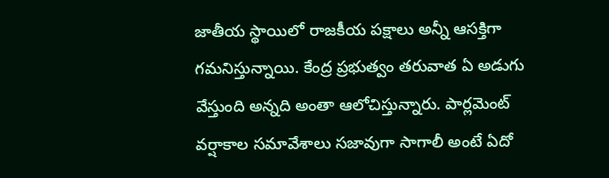జాతీయ స్థాయిలో రాజకీయ పక్షాలు అన్నీ ఆసక్తిగా గమనిస్తున్నాయి. కేంద్ర ప్రభుత్వం తరువాత ఏ అడుగు వేస్తుంది అన్నది అంతా ఆలోచిస్తున్నారు. పార్లమెంట్ వర్షాకాల సమావేశాలు సజావుగా సాగాలీ అంటే ఏదో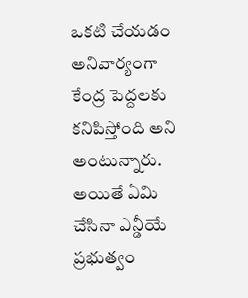ఒకటి చేయడం అనివార్యంగా కేంద్ర పెద్దలకు కనిపిస్తోంది అని అంటున్నారు. అయితే ఏమి చేసినా ఎన్డీయే ప్రభుత్వం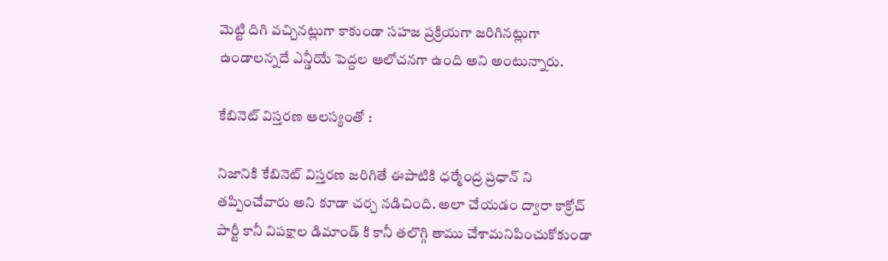మెట్టి దిగి వచ్చినట్లుగా కాకుండా సహజ ప్రక్రియగా జరిగినట్లుగా ఉండాలన్నదే ఎన్డీయే పెద్దల ఆలోచనగా ఉంది అని అంటున్నారు.

కేబినెట్ విస్తరణ ఆలస్యంతో :

నిజానికి కేబినెట్ విస్తరణ జరిగితే ఈపాటికి ధర్మేంద్ర ప్రధాన్ ని తప్పించేవారు అని కూడా చర్చ నడిచింది. అలా చేయడం ద్వారా కాక్రోచ్ పార్టీ కానీ విపక్షాల డిమాండ్ కి కానీ తలొగ్గి తాము చేశామనిపించుకోకుండా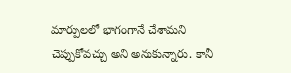మార్పులలో భాగంగానే చేశామని చెప్పుకోవచ్చు అని అనుకున్నారు. కానీ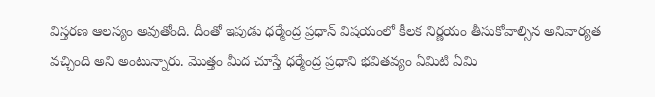విస్తరణ ఆలస్యం అవుతోంది. దీంతో ఇపుడు ధర్మేంద్ర ప్రధాన్ విషయంలో కీలక నిర్ణయం తీసుకోవాల్సిన అనివార్యత వచ్చింది అని అంటున్నారు. మొత్తం మీద చూస్తే ధర్మేంద్ర ప్రధాని భవితవ్యం ఏమిటి ఏమి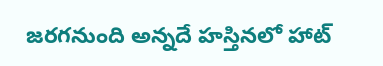జరగనుంది అన్నదే హస్తినలో హాట్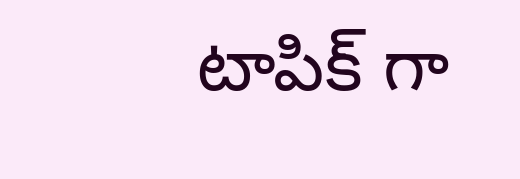టాపిక్ గా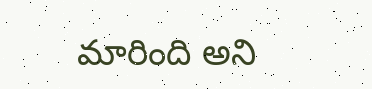మారింది అని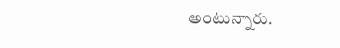అంటున్నారు.